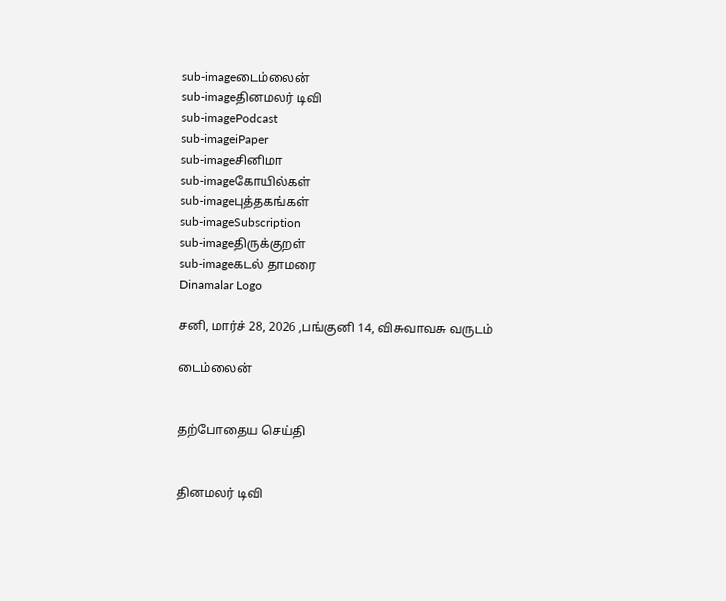sub-imageடைம்லைன்
sub-imageதினமலர் டிவி
sub-imagePodcast
sub-imageiPaper
sub-imageசினிமா
sub-imageகோயில்கள்
sub-imageபுத்தகங்கள்
sub-imageSubscription
sub-imageதிருக்குறள்
sub-imageகடல் தாமரை
Dinamalar Logo

சனி, மார்ச் 28, 2026 ,பங்குனி 14, விசுவாவசு வருடம்

டைம்லைன்


தற்போதைய செய்தி


தினமலர் டிவி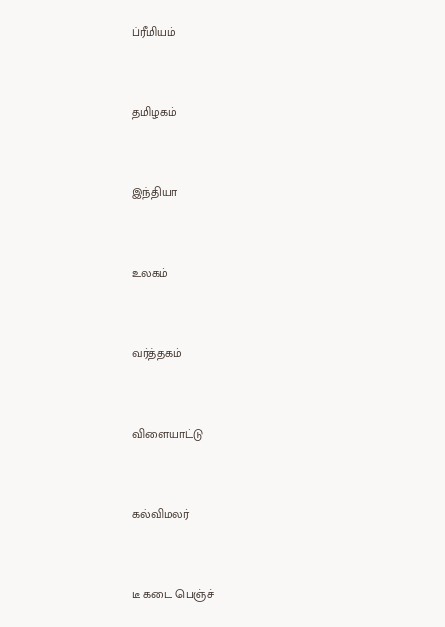ப்ரீமியம்


தமிழகம்


இந்தியா


உலகம்


வர்த்தகம்


விளையாட்டு


கல்விமலர்


டீ கடை பெஞ்ச்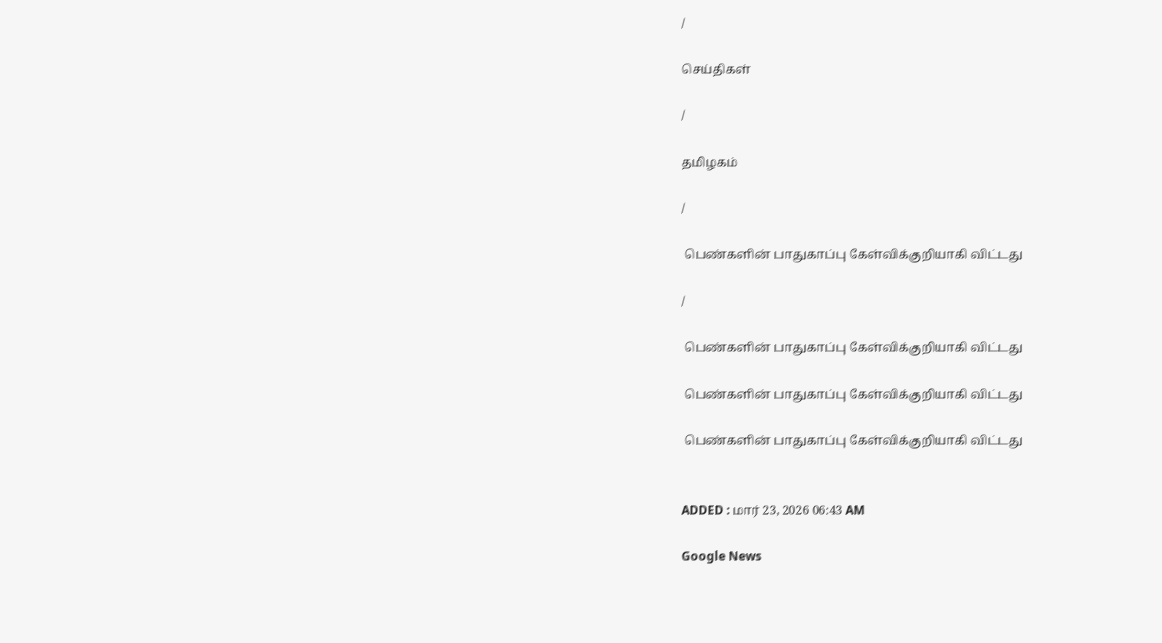/

செய்திகள்

/

தமிழகம்

/

 பெண்களின் பாதுகாப்பு கேள்விக்குறியாகி விட்டது

/

 பெண்களின் பாதுகாப்பு கேள்விக்குறியாகி விட்டது

 பெண்களின் பாதுகாப்பு கேள்விக்குறியாகி விட்டது

 பெண்களின் பாதுகாப்பு கேள்விக்குறியாகி விட்டது


ADDED : மார் 23, 2026 06:43 AM

Google News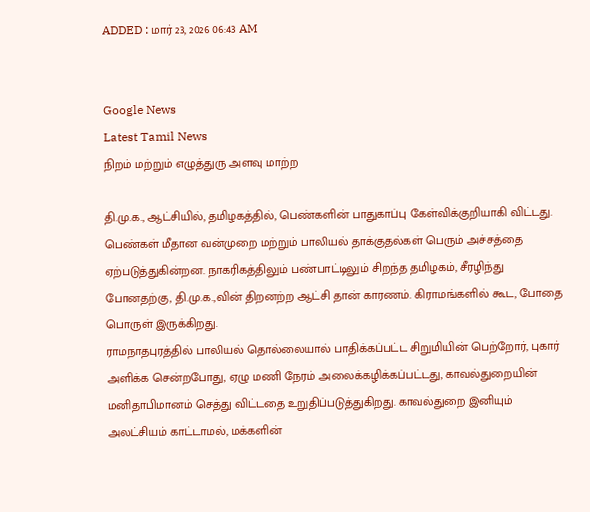ADDED : மார் 23, 2026 06:43 AM


Google News
Latest Tamil News
நிறம் மற்றும் எழுத்துரு அளவு மாற்ற

தி.மு.க., ஆட்சியில், தமிழகத்தில், பெண்களின் பாதுகாப்பு கேள்விக்குறியாகி விட்டது. பெண்கள் மீதான வன்முறை மற்றும் பாலியல் தாக்குதல்கள் பெரும் அச்சத்தை ஏற்படுத்துகின்றன. நாகரிகத்திலும் பண்பாட்டிலும் சிறந்த தமிழகம், சீரழிந்து போனதற்கு, தி.மு.க.,வின் திறனற்ற ஆட்சி தான் காரணம். கிராமங்களில் கூட, போதை பொருள் இருக்கிறது.
ராமநாதபுரத்தில் பாலியல் தொல்லையால் பாதிக்கப்பட்ட சிறுமியின் பெற்றோர், புகார் அளிக்க சென்றபோது, ஏழு மணி நேரம் அலைக்கழிக்கப்பட்டது, காவல்துறையின் மனிதாபிமானம் செத்து விட்டதை உறுதிப்படுத்துகிறது. காவல்துறை இனியும் அலட்சியம் காட்டாமல், மக்களின்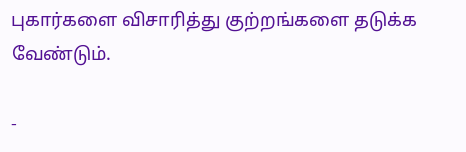புகார்களை விசாரித்து குற்றங்களை தடுக்க வேண்டும்.

-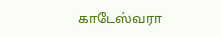காடேஸ்வரா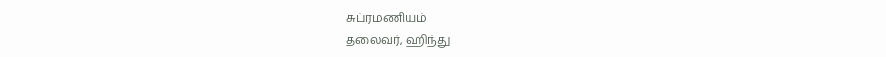சுப்ரமணியம்
தலைவர், ஹிந்து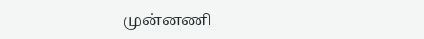முன்னணி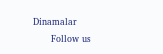Dinamalar
      Follow us